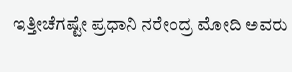ಇತ್ತೀಚೆಗಷ್ಟೇ ಪ್ರಧಾನಿ ನರೇಂದ್ರ ಮೋದಿ ಅವರು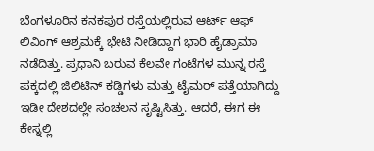ಬೆಂಗಳೂರಿನ ಕನಕಪುರ ರಸ್ತೆಯಲ್ಲಿರುವ ಆರ್ಟ್ ಆಫ್ ಲಿವಿಂಗ್ ಆಶ್ರಮಕ್ಕೆ ಭೇಟಿ ನೀಡಿದ್ದಾಗ ಭಾರಿ ಹೈಡ್ರಾಮಾ ನಡೆದಿತ್ತು. ಪ್ರಧಾನಿ ಬರುವ ಕೆಲವೇ ಗಂಟೆಗಳ ಮುನ್ನ ರಸ್ತೆ ಪಕ್ಕದಲ್ಲಿ ಜಿಲಿಟಿನ್ ಕಡ್ಡಿಗಳು ಮತ್ತು ಟೈಮರ್ ಪತ್ತೆಯಾಗಿದ್ದು ಇಡೀ ದೇಶದಲ್ಲೇ ಸಂಚಲನ ಸೃಷ್ಟಿಸಿತ್ತು. ಆದರೆ, ಈಗ ಈ ಕೇಸ್ನಲ್ಲಿ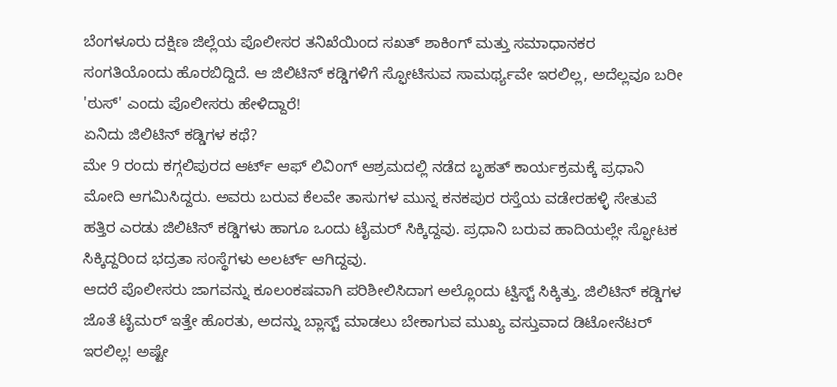ಬೆಂಗಳೂರು ದಕ್ಷಿಣ ಜಿಲ್ಲೆಯ ಪೊಲೀಸರ ತನಿಖೆಯಿಂದ ಸಖತ್ ಶಾಕಿಂಗ್ ಮತ್ತು ಸಮಾಧಾನಕರ ಸಂಗತಿಯೊಂದು ಹೊರಬಿದ್ದಿದೆ. ಆ ಜಿಲಿಟಿನ್ ಕಡ್ಡಿಗಳಿಗೆ ಸ್ಫೋಟಿಸುವ ಸಾಮರ್ಥ್ಯವೇ ಇರಲಿಲ್ಲ, ಅದೆಲ್ಲವೂ ಬರೀ 'ಠುಸ್' ಎಂದು ಪೊಲೀಸರು ಹೇಳಿದ್ದಾರೆ!
ಏನಿದು ಜಿಲಿಟಿನ್ ಕಡ್ಡಿಗಳ ಕಥೆ?
ಮೇ 9 ರಂದು ಕಗ್ಗಲಿಪುರದ ಆರ್ಟ್ ಆಫ್ ಲಿವಿಂಗ್ ಆಶ್ರಮದಲ್ಲಿ ನಡೆದ ಬೃಹತ್ ಕಾರ್ಯಕ್ರಮಕ್ಕೆ ಪ್ರಧಾನಿ ಮೋದಿ ಆಗಮಿಸಿದ್ದರು. ಅವರು ಬರುವ ಕೆಲವೇ ತಾಸುಗಳ ಮುನ್ನ ಕನಕಪುರ ರಸ್ತೆಯ ವಡೇರಹಳ್ಳಿ ಸೇತುವೆ ಹತ್ತಿರ ಎರಡು ಜಿಲಿಟಿನ್ ಕಡ್ಡಿಗಳು ಹಾಗೂ ಒಂದು ಟೈಮರ್ ಸಿಕ್ಕಿದ್ದವು. ಪ್ರಧಾನಿ ಬರುವ ಹಾದಿಯಲ್ಲೇ ಸ್ಫೋಟಕ ಸಿಕ್ಕಿದ್ದರಿಂದ ಭದ್ರತಾ ಸಂಸ್ಥೆಗಳು ಅಲರ್ಟ್ ಆಗಿದ್ದವು.
ಆದರೆ ಪೊಲೀಸರು ಜಾಗವನ್ನು ಕೂಲಂಕಷವಾಗಿ ಪರಿಶೀಲಿಸಿದಾಗ ಅಲ್ಲೊಂದು ಟ್ವಿಸ್ಟ್ ಸಿಕ್ಕಿತ್ತು. ಜಿಲಿಟಿನ್ ಕಡ್ಡಿಗಳ ಜೊತೆ ಟೈಮರ್ ಇತ್ತೇ ಹೊರತು, ಅದನ್ನು ಬ್ಲಾಸ್ಟ್ ಮಾಡಲು ಬೇಕಾಗುವ ಮುಖ್ಯ ವಸ್ತುವಾದ ಡಿಟೋನೆಟರ್ ಇರಲಿಲ್ಲ! ಅಷ್ಟೇ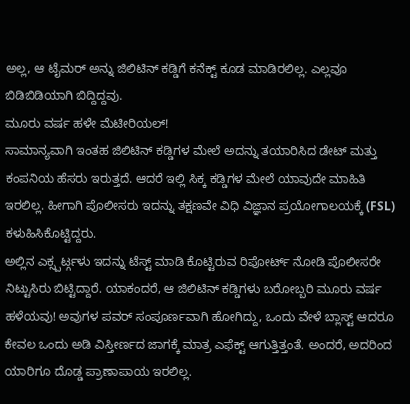ಅಲ್ಲ, ಆ ಟೈಮರ್ ಅನ್ನು ಜಿಲಿಟಿನ್ ಕಡ್ಡಿಗೆ ಕನೆಕ್ಟ್ ಕೂಡ ಮಾಡಿರಲಿಲ್ಲ. ಎಲ್ಲವೂ ಬಿಡಿಬಿಡಿಯಾಗಿ ಬಿದ್ದಿದ್ದವು.
ಮೂರು ವರ್ಷ ಹಳೇ ಮೆಟೀರಿಯಲ್!
ಸಾಮಾನ್ಯವಾಗಿ ಇಂತಹ ಜಿಲಿಟಿನ್ ಕಡ್ಡಿಗಳ ಮೇಲೆ ಅದನ್ನು ತಯಾರಿಸಿದ ಡೇಟ್ ಮತ್ತು ಕಂಪನಿಯ ಹೆಸರು ಇರುತ್ತದೆ. ಆದರೆ ಇಲ್ಲಿ ಸಿಕ್ಕ ಕಡ್ಡಿಗಳ ಮೇಲೆ ಯಾವುದೇ ಮಾಹಿತಿ ಇರಲಿಲ್ಲ. ಹೀಗಾಗಿ ಪೊಲೀಸರು ಇದನ್ನು ತಕ್ಷಣವೇ ವಿಧಿ ವಿಜ್ಞಾನ ಪ್ರಯೋಗಾಲಯಕ್ಕೆ (FSL) ಕಳುಹಿಸಿಕೊಟ್ಟಿದ್ದರು.
ಅಲ್ಲಿನ ಎಕ್ಸ್ಪರ್ಟ್ಗಳು ಇದನ್ನು ಟೆಸ್ಟ್ ಮಾಡಿ ಕೊಟ್ಟಿರುವ ರಿಪೋರ್ಟ್ ನೋಡಿ ಪೊಲೀಸರೇ ನಿಟ್ಟುಸಿರು ಬಿಟ್ಟಿದ್ದಾರೆ. ಯಾಕಂದರೆ, ಆ ಜಿಲಿಟಿನ್ ಕಡ್ಡಿಗಳು ಬರೋಬ್ಬರಿ ಮೂರು ವರ್ಷ ಹಳೆಯವು! ಅವುಗಳ ಪವರ್ ಸಂಪೂರ್ಣವಾಗಿ ಹೋಗಿದ್ದು, ಒಂದು ವೇಳೆ ಬ್ಲಾಸ್ಟ್ ಆದರೂ ಕೇವಲ ಒಂದು ಅಡಿ ವಿಸ್ತೀರ್ಣದ ಜಾಗಕ್ಕೆ ಮಾತ್ರ ಎಫೆಕ್ಟ್ ಆಗುತ್ತಿತ್ತಂತೆ. ಅಂದರೆ, ಅದರಿಂದ ಯಾರಿಗೂ ದೊಡ್ಡ ಪ್ರಾಣಾಪಾಯ ಇರಲಿಲ್ಲ.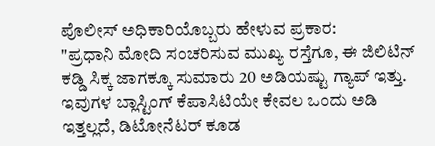ಪೊಲೀಸ್ ಅಧಿಕಾರಿಯೊಬ್ಬರು ಹೇಳುವ ಪ್ರಕಾರ:
"ಪ್ರಧಾನಿ ಮೋದಿ ಸಂಚರಿಸುವ ಮುಖ್ಯ ರಸ್ತೆಗೂ, ಈ ಜಿಲಿಟಿನ್ ಕಡ್ಡಿ ಸಿಕ್ಕ ಜಾಗಕ್ಕೂ ಸುಮಾರು 20 ಅಡಿಯಷ್ಟು ಗ್ಯಾಪ್ ಇತ್ತು. ಇವುಗಳ ಬ್ಲಾಸ್ಟಿಂಗ್ ಕೆಪಾಸಿಟಿಯೇ ಕೇವಲ ಒಂದು ಅಡಿ ಇತ್ತಲ್ಲದೆ, ಡಿಟೋನೆಟರ್ ಕೂಡ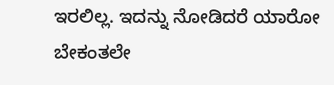ಇರಲಿಲ್ಲ. ಇದನ್ನು ನೋಡಿದರೆ ಯಾರೋ ಬೇಕಂತಲೇ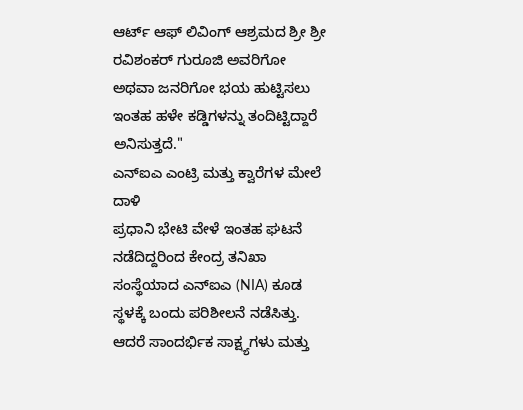ಆರ್ಟ್ ಆಫ್ ಲಿವಿಂಗ್ ಆಶ್ರಮದ ಶ್ರೀ ಶ್ರೀ ರವಿಶಂಕರ್ ಗುರೂಜಿ ಅವರಿಗೋ ಅಥವಾ ಜನರಿಗೋ ಭಯ ಹುಟ್ಟಿಸಲು ಇಂತಹ ಹಳೇ ಕಡ್ಡಿಗಳನ್ನು ತಂದಿಟ್ಟಿದ್ದಾರೆ ಅನಿಸುತ್ತದೆ."
ಎನ್ಐಎ ಎಂಟ್ರಿ ಮತ್ತು ಕ್ವಾರೆಗಳ ಮೇಲೆ ದಾಳಿ
ಪ್ರಧಾನಿ ಭೇಟಿ ವೇಳೆ ಇಂತಹ ಘಟನೆ ನಡೆದಿದ್ದರಿಂದ ಕೇಂದ್ರ ತನಿಖಾ ಸಂಸ್ಥೆಯಾದ ಎನ್ಐಎ (NIA) ಕೂಡ ಸ್ಥಳಕ್ಕೆ ಬಂದು ಪರಿಶೀಲನೆ ನಡೆಸಿತ್ತು. ಆದರೆ ಸಾಂದರ್ಭಿಕ ಸಾಕ್ಷ್ಯಗಳು ಮತ್ತು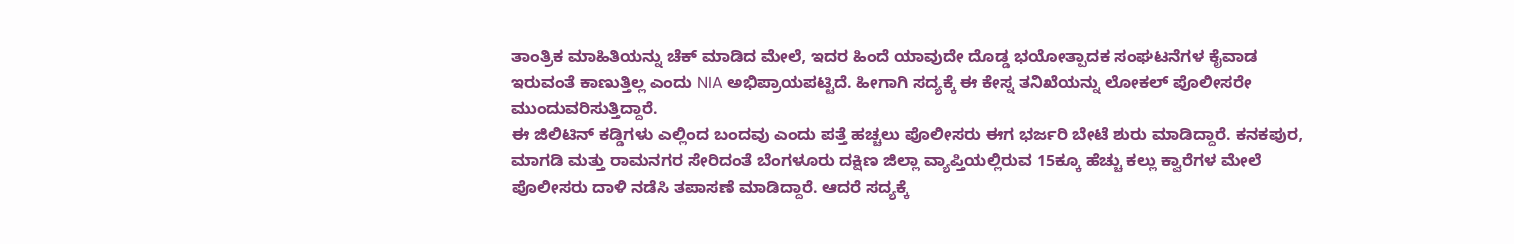ತಾಂತ್ರಿಕ ಮಾಹಿತಿಯನ್ನು ಚೆಕ್ ಮಾಡಿದ ಮೇಲೆ, ಇದರ ಹಿಂದೆ ಯಾವುದೇ ದೊಡ್ಡ ಭಯೋತ್ಪಾದಕ ಸಂಘಟನೆಗಳ ಕೈವಾಡ ಇರುವಂತೆ ಕಾಣುತ್ತಿಲ್ಲ ಎಂದು NIA ಅಭಿಪ್ರಾಯಪಟ್ಟಿದೆ. ಹೀಗಾಗಿ ಸದ್ಯಕ್ಕೆ ಈ ಕೇಸ್ನ ತನಿಖೆಯನ್ನು ಲೋಕಲ್ ಪೊಲೀಸರೇ ಮುಂದುವರಿಸುತ್ತಿದ್ದಾರೆ.
ಈ ಜಿಲಿಟಿನ್ ಕಡ್ಡಿಗಳು ಎಲ್ಲಿಂದ ಬಂದವು ಎಂದು ಪತ್ತೆ ಹಚ್ಚಲು ಪೊಲೀಸರು ಈಗ ಭರ್ಜರಿ ಬೇಟೆ ಶುರು ಮಾಡಿದ್ದಾರೆ. ಕನಕಪುರ, ಮಾಗಡಿ ಮತ್ತು ರಾಮನಗರ ಸೇರಿದಂತೆ ಬೆಂಗಳೂರು ದಕ್ಷಿಣ ಜಿಲ್ಲಾ ವ್ಯಾಪ್ತಿಯಲ್ಲಿರುವ 15ಕ್ಕೂ ಹೆಚ್ಚು ಕಲ್ಲು ಕ್ವಾರೆಗಳ ಮೇಲೆ ಪೊಲೀಸರು ದಾಳಿ ನಡೆಸಿ ತಪಾಸಣೆ ಮಾಡಿದ್ದಾರೆ. ಆದರೆ ಸದ್ಯಕ್ಕೆ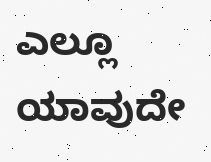ಎಲ್ಲೂ ಯಾವುದೇ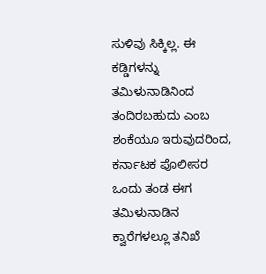ಸುಳಿವು ಸಿಕ್ಕಿಲ್ಲ. ಈ ಕಡ್ಡಿಗಳನ್ನು ತಮಿಳುನಾಡಿನಿಂದ ತಂದಿರಬಹುದು ಎಂಬ ಶಂಕೆಯೂ ಇರುವುದರಿಂದ, ಕರ್ನಾಟಕ ಪೊಲೀಸರ ಒಂದು ತಂಡ ಈಗ ತಮಿಳುನಾಡಿನ ಕ್ವಾರೆಗಳಲ್ಲೂ ತನಿಖೆ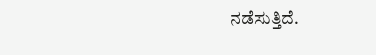ನಡೆಸುತ್ತಿದೆ.